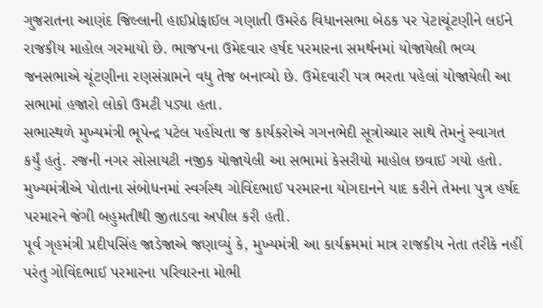ગુજરાતના આણંદ જિલ્લાની હાઈપ્રોફાઈલ ગણાતી ઉમરેઠ વિધાનસભા બેઠક પર પેટાચૂંટણીને લઈને રાજકીય માહોલ ગરમાયો છે. ભાજપના ઉમેદવાર હર્ષદ પરમારના સમર્થનમાં યોજાયેલી ભવ્ય જનસભાએ ચૂંટણીના રણસંગ્રામને વધુ તેજ બનાવ્યો છે. ઉમેદવારી પત્ર ભરતા પહેલાં યોજાયેલી આ સભામાં હજારો લોકો ઉમટી પડ્યા હતા.
સભાસ્થળે મુખ્યમંત્રી ભૂપેન્દ્ર પટેલ પહોંચતા જ કાર્યકરોએ ગગનભેદી સૂત્રોચ્ચાર સાથે તેમનું સ્વાગત કર્યું હતું. રજની નગર સોસાયટી નજીક યોજાયેલી આ સભામાં કેસરીયો માહોલ છવાઈ ગયો હતો. મુખ્યમંત્રીએ પોતાના સંબોધનમાં સ્વર્ગસ્થ ગોવિંદભાઈ પરમારના યોગદાનને યાદ કરીને તેમના પુત્ર હર્ષદ પરમારને જંગી બહુમતીથી જીતાડવા અપીલ કરી હતી.
પૂર્વ ગૃહમંત્રી પ્રદીપસિંહ જાડેજાએ જણાવ્યું કે, મુખ્યમંત્રી આ કાર્યક્રમમાં માત્ર રાજકીય નેતા તરીકે નહીં પરંતુ ગોવિંદભાઈ પરમારના પરિવારના મોભી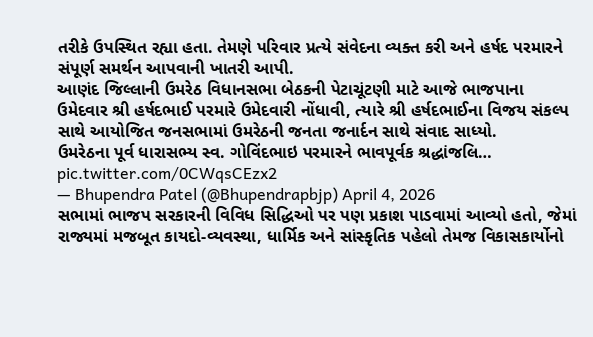તરીકે ઉપસ્થિત રહ્યા હતા. તેમણે પરિવાર પ્રત્યે સંવેદના વ્યક્ત કરી અને હર્ષદ પરમારને સંપૂર્ણ સમર્થન આપવાની ખાતરી આપી.
આણંદ જિલ્લાની ઉમરેઠ વિધાનસભા બેઠકની પેટાચૂંટણી માટે આજે ભાજપાના ઉમેદવાર શ્રી હર્ષદભાઈ પરમારે ઉમેદવારી નોંધાવી, ત્યારે શ્રી હર્ષદભાઈના વિજય સંકલ્પ સાથે આયોજિત જનસભામાં ઉમરેઠની જનતા જનાર્દન સાથે સંવાદ સાધ્યો.
ઉમરેઠના પૂર્વ ધારાસભ્ય સ્વ. ગોવિંદભાઇ પરમારને ભાવપૂર્વક શ્રદ્ધાંજલિ… pic.twitter.com/0CWqsCEzx2
— Bhupendra Patel (@Bhupendrapbjp) April 4, 2026
સભામાં ભાજપ સરકારની વિવિધ સિદ્ધિઓ પર પણ પ્રકાશ પાડવામાં આવ્યો હતો, જેમાં રાજ્યમાં મજબૂત કાયદો-વ્યવસ્થા, ધાર્મિક અને સાંસ્કૃતિક પહેલો તેમજ વિકાસકાર્યોનો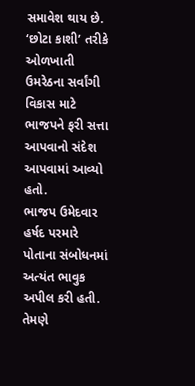સમાવેશ થાય છે. ‘છોટા કાશી’ તરીકે ઓળખાતી ઉમરેઠના સર્વાંગી વિકાસ માટે ભાજપને ફરી સત્તા આપવાનો સંદેશ આપવામાં આવ્યો હતો.
ભાજપ ઉમેદવાર હર્ષદ પરમારે પોતાના સંબોધનમાં અત્યંત ભાવુક અપીલ કરી હતી. તેમણે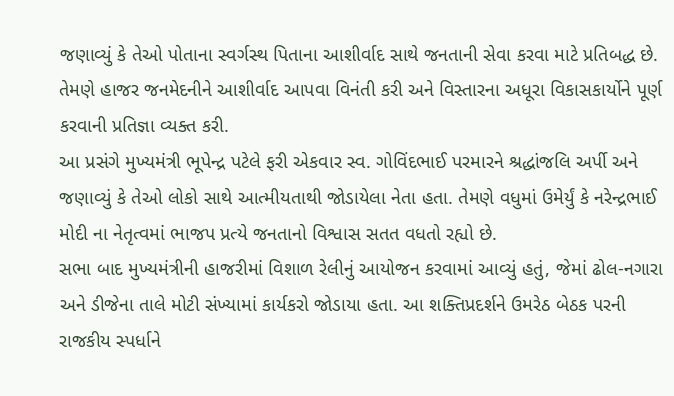જણાવ્યું કે તેઓ પોતાના સ્વર્ગસ્થ પિતાના આશીર્વાદ સાથે જનતાની સેવા કરવા માટે પ્રતિબદ્ધ છે. તેમણે હાજર જનમેદનીને આશીર્વાદ આપવા વિનંતી કરી અને વિસ્તારના અધૂરા વિકાસકાર્યોને પૂર્ણ કરવાની પ્રતિજ્ઞા વ્યક્ત કરી.
આ પ્રસંગે મુખ્યમંત્રી ભૂપેન્દ્ર પટેલે ફરી એકવાર સ્વ. ગોવિંદભાઈ પરમારને શ્રદ્ધાંજલિ અર્પી અને જણાવ્યું કે તેઓ લોકો સાથે આત્મીયતાથી જોડાયેલા નેતા હતા. તેમણે વધુમાં ઉમેર્યું કે નરેન્દ્રભાઈ મોદી ના નેતૃત્વમાં ભાજપ પ્રત્યે જનતાનો વિશ્વાસ સતત વધતો રહ્યો છે.
સભા બાદ મુખ્યમંત્રીની હાજરીમાં વિશાળ રેલીનું આયોજન કરવામાં આવ્યું હતું, જેમાં ઢોલ-નગારા અને ડીજેના તાલે મોટી સંખ્યામાં કાર્યકરો જોડાયા હતા. આ શક્તિપ્રદર્શને ઉમરેઠ બેઠક પરની રાજકીય સ્પર્ધાને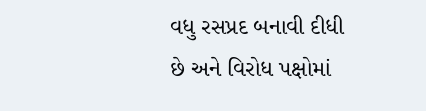વધુ રસપ્રદ બનાવી દીધી છે અને વિરોધ પક્ષોમાં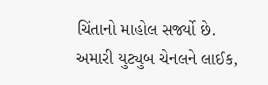ચિંતાનો માહોલ સર્જ્યો છે.
અમારી યુટ્યુબ ચેનલને લાઈક,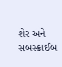શેર અને સબસ્ક્રાઈબ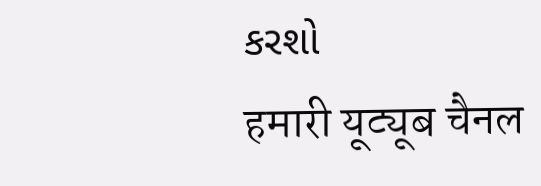કરશો
हमारी यूट्यूब चैनल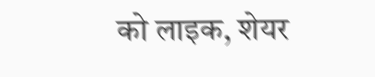को लाइक, शेयर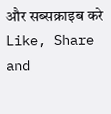और सब्सक्राइब करे
Like, Share and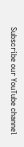Subscribe our YouTube channel